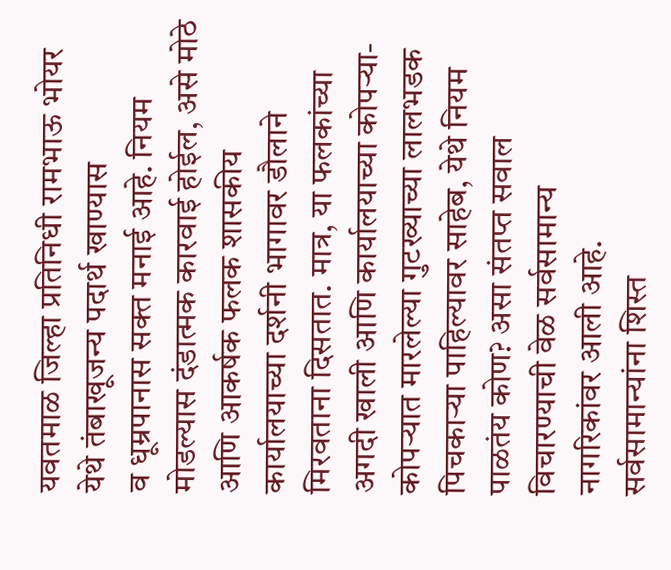यवतमाळ जिल्हा प्रतिनिधी रामभाऊ भोयर
येथे तंबाखूजन्य पदार्थ खाण्यास
व धूम्रपानास सक्त मनाई आहे. नियम मोडल्यास दंडात्मक कारवाई होईल, असे मोठे आणि आकर्षक फलक शासकीय कार्यालयाच्या दर्शनी भागावर डौलाने मिरवताना दिसतात. मात्र, या फलकांच्या अगदी खाली आणि कार्यालयाच्या कोपऱ्या-कोपऱ्यात मारलेल्या गुटख्याच्या लालभडक पिचकाऱ्या पाहिल्यावर साहेब, येथे नियम पाळतंय कोण? असा संतप्त सवाल विचारण्याची वेळ सर्वसामान्य
नागरिकांवर आली आहे.
सर्वसामान्यांना शिस्त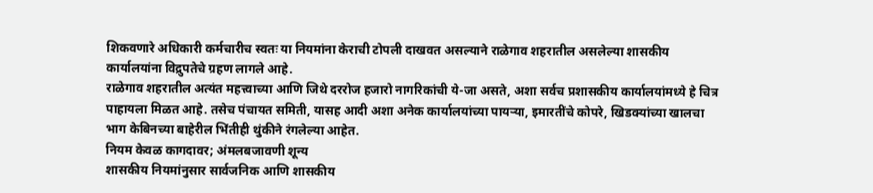शिकवणारे अधिकारी कर्मचारीच स्वतः या नियमांना केराची टोपली दाखवत असल्याने राळेगाव शहरातील असलेल्या शासकीय कार्यालयांना विद्रुपतेचे ग्रहण लागले आहे.
राळेगाव शहरातील अत्यंत महत्त्वाच्या आणि जिथे दररोज हजारो नागरिकांची ये-जा असते, अशा सर्वच प्रशासकीय कार्यालयांमध्ये हे चित्र पाहायला मिळत आहे. तसेच पंचायत समिती, यासह आदी अशा अनेक कार्यालयांच्या पायऱ्या, इमारतींचे कोपरे, खिडक्यांच्या खालचा भाग केबिनच्या बाहेरील भिंतीही थुंकीने रंगलेल्या आहेत.
नियम केवळ कागदावर; अंमलबजावणी शून्य
शासकीय नियमांनुसार सार्वजनिक आणि शासकीय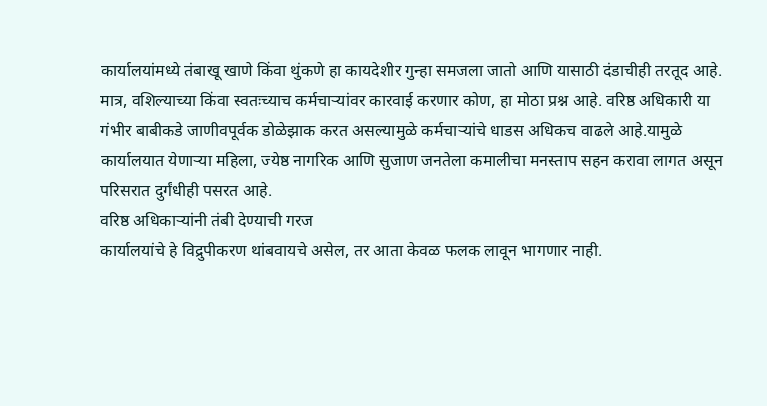कार्यालयांमध्ये तंबाखू खाणे किंवा थुंकणे हा कायदेशीर गुन्हा समजला जातो आणि यासाठी दंडाचीही तरतूद आहे.
मात्र, वशिल्याच्या किंवा स्वतःच्याच कर्मचाऱ्यांवर कारवाई करणार कोण, हा मोठा प्रश्न आहे. वरिष्ठ अधिकारी या गंभीर बाबीकडे जाणीवपूर्वक डोळेझाक करत असल्यामुळे कर्मचाऱ्यांचे धाडस अधिकच वाढले आहे.यामुळे कार्यालयात येणाऱ्या महिला, ज्येष्ठ नागरिक आणि सुजाण जनतेला कमालीचा मनस्ताप सहन करावा लागत असून परिसरात दुर्गंधीही पसरत आहे.
वरिष्ठ अधिकाऱ्यांनी तंबी देण्याची गरज
कार्यालयांचे हे विद्रुपीकरण थांबवायचे असेल, तर आता केवळ फलक लावून भागणार नाही.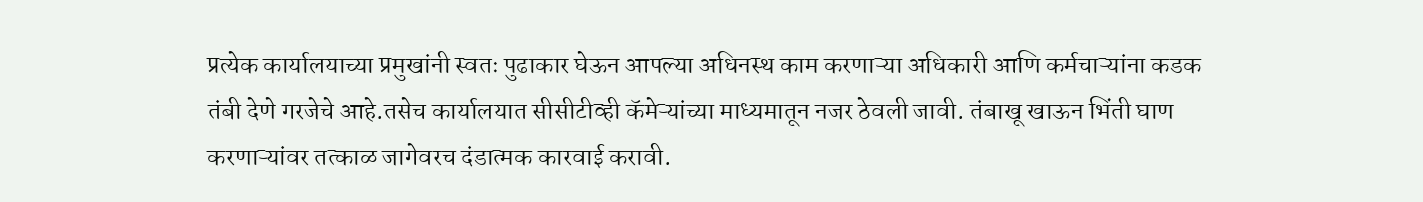प्रत्येक कार्यालयाच्या प्रमुखांनी स्वतः पुढाकार घेऊन आपल्या अधिनस्थ काम करणाऱ्या अधिकारी आणि कर्मचाऱ्यांना कडक तंबी देणे गरजेचे आहे.तसेच कार्यालयात सीसीटीव्ही कॅमेऱ्यांच्या माध्यमातून नजर ठेवली जावी. तंबाखू खाऊन भिंती घाण करणाऱ्यांवर तत्काळ जागेवरच दंडात्मक कारवाई करावी.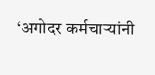‘अगोदर कर्मचाऱ्यांनी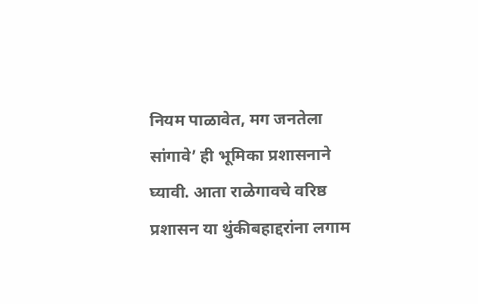नियम पाळावेत, मग जनतेला सांगावे’ ही भूमिका प्रशासनाने घ्यावी. आता राळेगावचे वरिष्ठ प्रशासन या थुंकीबहाद्दरांना लगाम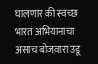घालणार की स्वच्छ भारत अभियानाचा असाच बोजवारा उडू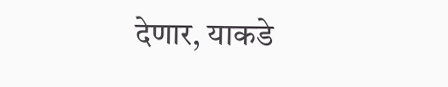देणार, याकडे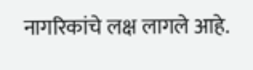नागरिकांचे लक्ष लागले आहे.